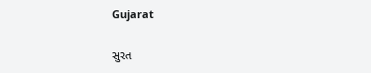Gujarat

સુરત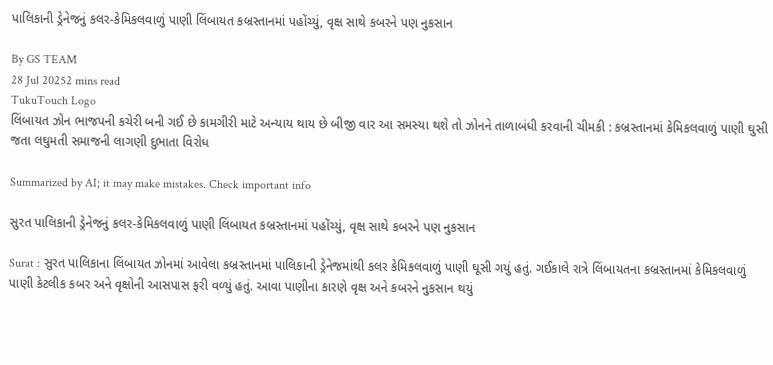પાલિકાની ડ્રેનેજનું કલર-કેમિકલવાળું પાણી લિંબાયત કબ્રસ્તાનમાં પહોંચ્યું, વૃક્ષ સાથે કબરને પણ નુકસાન

By GS TEAM
28 Jul 20252 mins read
TukuTouch Logo
લિંબાયત ઝોન ભાજપની કચેરી બની ગઈ છે કામગીરી માટે અન્યાય થાય છે બીજી વાર આ સમસ્યા થશે તો ઝોનને તાળાબંધી કરવાની ચીમકી : કબ્રસ્તાનમાં કેમિકલવાળું પાણી ઘુસી જતા લઘુમતી સમાજની લાગણી દુભાતા વિરોધ

Summarized by AI; it may make mistakes. Check important info

સુરત પાલિકાની ડ્રેનેજનું કલર-કેમિકલવાળું પાણી લિંબાયત કબ્રસ્તાનમાં પહોંચ્યું, વૃક્ષ સાથે કબરને પણ નુકસાન

Surat : સુરત પાલિકાના લિંબાયત ઝોનમાં આવેલા કબ્રસ્તાનમાં પાલિકાની ડ્રેનેજમાંથી કલર કેમિકલવાળું પાણી ઘૂસી ગયું હતું. ગઈકાલે રાત્રે લિંબાયતના કબ્રસ્તાનમાં કેમિકલવાળું પાણી કેટલીક કબર અને વૃક્ષોની આસપાસ ફરી વળ્યું હતું. આવા પાણીના કારણે વૃક્ષ અને કબરને નુકસાન થયું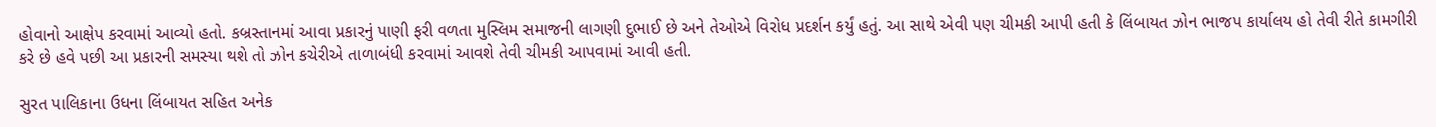હોવાનો આક્ષેપ કરવામાં આવ્યો હતો. કબ્રસ્તાનમાં આવા પ્રકારનું પાણી ફરી વળતા મુસ્લિમ સમાજની લાગણી દુભાઈ છે અને તેઓએ વિરોધ પ્રદર્શન કર્યું હતું. આ સાથે એવી પણ ચીમકી આપી હતી કે લિંબાયત ઝોન ભાજપ કાર્યાલય હો તેવી રીતે કામગીરી કરે છે હવે પછી આ પ્રકારની સમસ્યા થશે તો ઝોન કચેરીએ તાળાબંધી કરવામાં આવશે તેવી ચીમકી આપવામાં આવી હતી.

સુરત પાલિકાના ઉધના લિંબાયત સહિત અનેક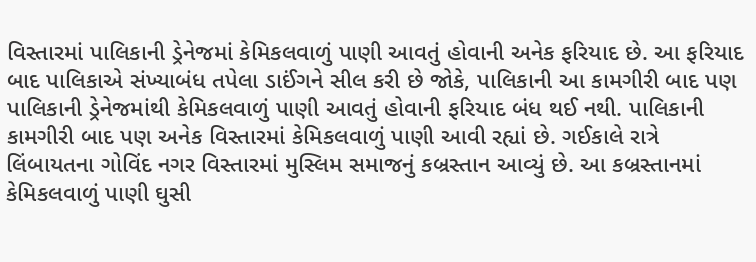વિસ્તારમાં પાલિકાની ડ્રેનેજમાં કેમિકલવાળું પાણી આવતું હોવાની અનેક ફરિયાદ છે. આ ફરિયાદ બાદ પાલિકાએ સંખ્યાબંધ તપેલા ડાઈંગને સીલ કરી છે જોકે, પાલિકાની આ કામગીરી બાદ પણ પાલિકાની ડ્રેનેજમાંથી કેમિકલવાળું પાણી આવતું હોવાની ફરિયાદ બંધ થઈ નથી. પાલિકાની કામગીરી બાદ પણ અનેક વિસ્તારમાં કેમિકલવાળું પાણી આવી રહ્યાં છે. ગઈકાલે રાત્રે લિંબાયતના ગોવિંદ નગર વિસ્તારમાં મુસ્લિમ સમાજનું કબ્રસ્તાન આવ્યું છે. આ કબ્રસ્તાનમાં કેમિકલવાળું પાણી ઘુસી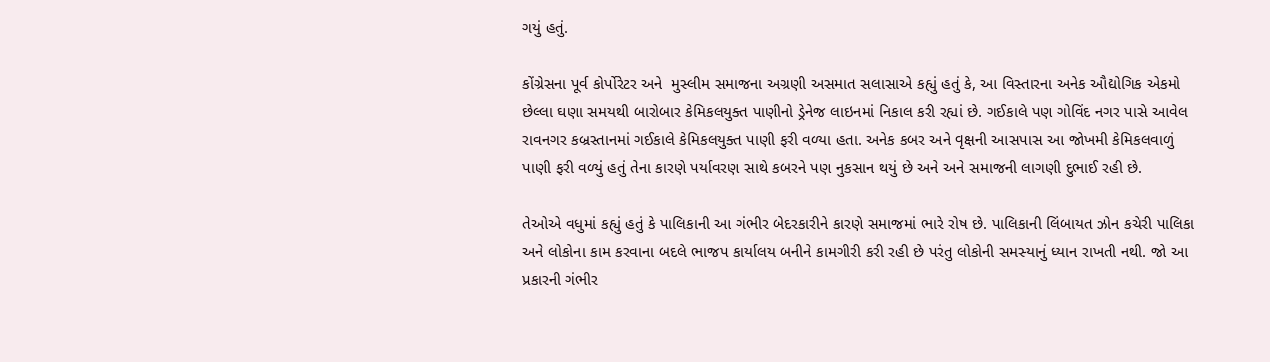ગયું હતું.

કોંગ્રેસના પૂર્વ કોર્પોરેટર અને  મુસ્લીમ સમાજના અગ્રણી અસમાત સલાસાએ કહ્યું હતું કે, આ વિસ્તારના અનેક ઔદ્યોગિક એકમો  છેલ્લા ઘણા સમયથી બારોબાર કેમિકલયુક્ત પાણીનો ડ્રેનેજ લાઇનમાં નિકાલ કરી રહ્યાં છે. ગઈકાલે પણ ગોવિંદ નગર પાસે આવેલ રાવનગર કબ્રસ્તાનમાં ગઈકાલે કેમિકલયુક્ત પાણી ફરી વળ્યા હતા. અનેક કબર અને વૃક્ષની આસપાસ આ જોખમી કેમિકલવાળું પાણી ફરી વળ્યું હતું તેના કારણે પર્યાવરણ સાથે કબરને પણ નુકસાન થયું છે અને અને સમાજની લાગણી દુભાઈ રહી છે.

તેઓએ વધુમાં કહ્યું હતું કે પાલિકાની આ ગંભીર બેદરકારીને કારણે સમાજમાં ભારે રોષ છે. પાલિકાની લિંબાયત ઝોન કચેરી પાલિકા અને લોકોના કામ કરવાના બદલે ભાજપ કાર્યાલય બનીને કામગીરી કરી રહી છે પરંતુ લોકોની સમસ્યાનું ધ્યાન રાખતી નથી. જો આ પ્રકારની ગંભીર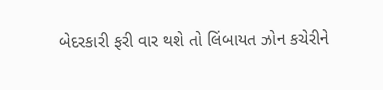બેદરકારી ફરી વાર થશે તો લિંબાયત ઝોન કચેરીને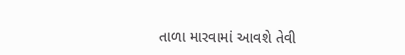તાળા મારવામાં આવશે તેવી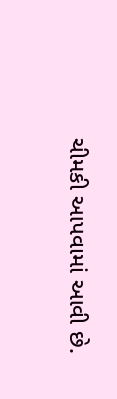ચીમકી આપવામાં આવી છે.